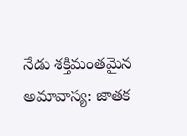నేడు శక్తిమంతమైన అమావాస్య: జాతక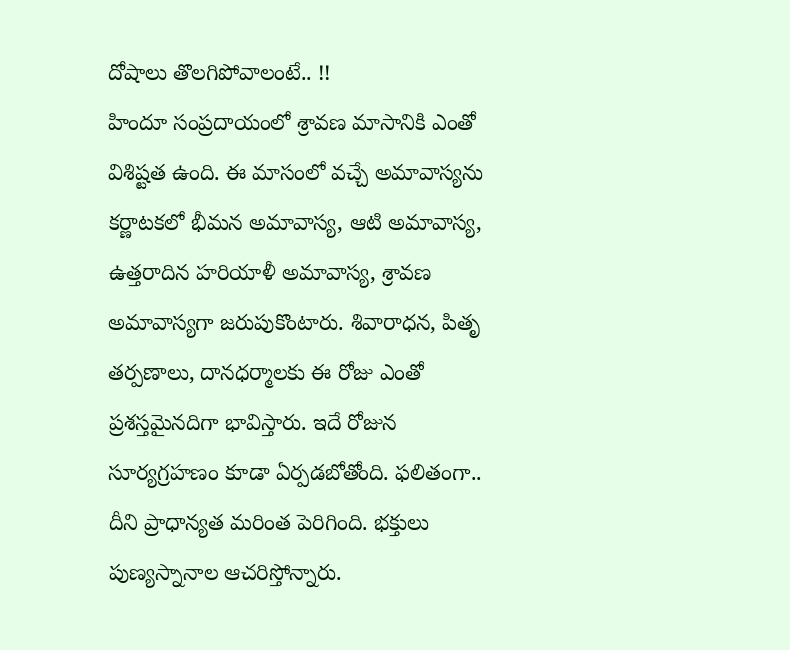దోషాలు తొలగిపోవాలంటే.. !!
హిందూ సంప్రదాయంలో శ్రావణ మాసానికి ఎంతో విశిష్టత ఉంది. ఈ మాసంలో వచ్చే అమావాస్యను కర్ణాటకలో భీమన అమావాస్య, ఆటి అమావాస్య, ఉత్తరాదిన హరియాళీ అమావాస్య, శ్రావణ అమావాస్యగా జరుపుకొంటారు. శివారాధన, పితృ తర్పణాలు, దానధర్మాలకు ఈ రోజు ఎంతో ప్రశస్తమైనదిగా భావిస్తారు. ఇదే రోజున సూర్యగ్రహణం కూడా ఏర్పడబోతోంది. ఫలితంగా.. దీని ప్రాధాన్యత మరింత పెరిగింది. భక్తులు పుణ్యస్నానాల ఆచరిస్తోన్నారు.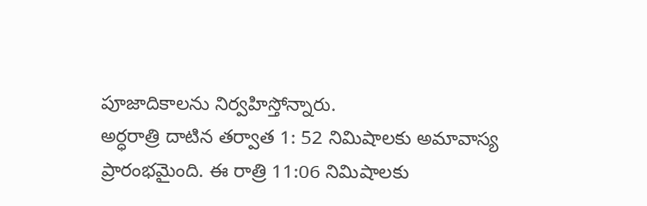పూజాదికాలను నిర్వహిస్తోన్నారు.
అర్ధరాత్రి దాటిన తర్వాత 1: 52 నిమిషాలకు అమావాస్య ప్రారంభమైంది. ఈ రాత్రి 11:06 నిమిషాలకు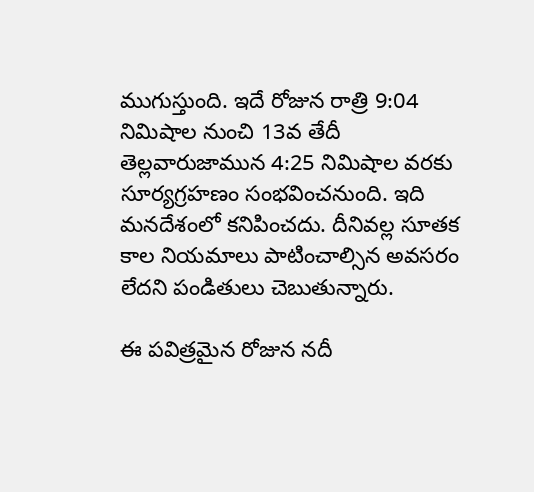ముగుస్తుంది. ఇదే రోజున రాత్రి 9:04 నిమిషాల నుంచి 13వ తేదీ తెల్లవారుజామున 4:25 నిమిషాల వరకు సూర్యగ్రహణం సంభవించనుంది. ఇది మనదేశంలో కనిపించదు. దీనివల్ల సూతక కాల నియమాలు పాటించాల్సిన అవసరం లేదని పండితులు చెబుతున్నారు.

ఈ పవిత్రమైన రోజున నదీ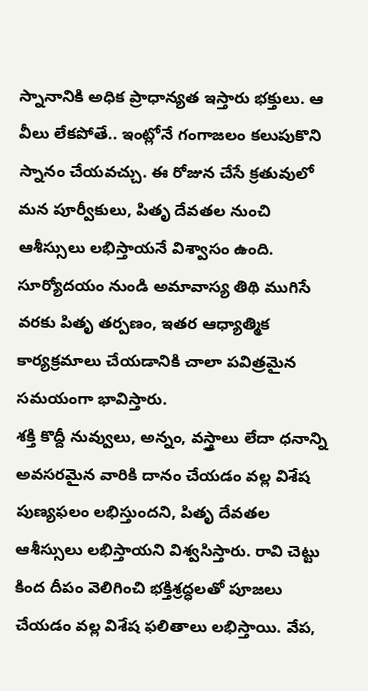స్నానానికి అధిక ప్రాధాన్యత ఇస్తారు భక్తులు. ఆ వీలు లేకపోతే.. ఇంట్లోనే గంగాజలం కలుపుకొని స్నానం చేయవచ్చు. ఈ రోజున చేసే క్రతువులో మన పూర్వీకులు, పితృ దేవతల నుంచి ఆశీస్సులు లభిస్తాయనే విశ్వాసం ఉంది. సూర్యోదయం నుండి అమావాస్య తిథి ముగిసే వరకు పితృ తర్పణం, ఇతర ఆధ్యాత్మిక కార్యక్రమాలు చేయడానికి చాలా పవిత్రమైన సమయంగా భావిస్తారు.
శక్తి కొద్దీ నువ్వులు, అన్నం, వస్త్రాలు లేదా ధనాన్ని అవసరమైన వారికి దానం చేయడం వల్ల విశేష పుణ్యఫలం లభిస్తుందని, పితృ దేవతల ఆశీస్సులు లభిస్తాయని విశ్వసిస్తారు. రావి చెట్టు కింద దీపం వెలిగించి భక్తిశ్రద్ధలతో పూజలు చేయడం వల్ల విశేష ఫలితాలు లభిస్తాయి. వేప,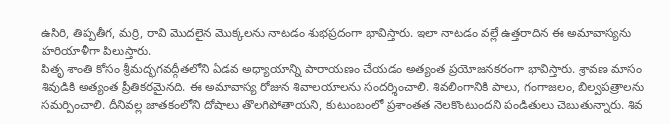ఉసిరి, తిప్పతీగ, మర్రి, రావి మొదలైన మొక్కలను నాటడం శుభప్రదంగా భావిస్తారు. ఇలా నాటడం వల్లే ఉత్తరాదిన ఈ అమావాస్యను హరియాళీగా పిలుస్తారు.
పితృ శాంతి కోసం శ్రీమద్భగవద్గీతలోని ఏడవ అధ్యాయాన్ని పారాయణం చేయడం అత్యంత ప్రయోజనకరంగా భావిస్తారు. శ్రావణ మాసం శివుడికి అత్యంత ప్రీతికరమైనది. ఈ అమావాస్య రోజున శివాలయాలను సందర్శించాలి. శివలింగానికి పాలు, గంగాజలం, బిల్వపత్రాలను సమర్పించాలి. దీనివల్ల జాతకంలోని దోషాలు తొలగిపోతాయని, కుటుంబంలో ప్రశాంతత నెలకొంటుందని పండితులు చెబుతున్నారు. శివ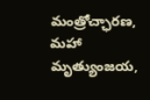మంత్రోచ్ఛారణ, మహా మృత్యుంజయ,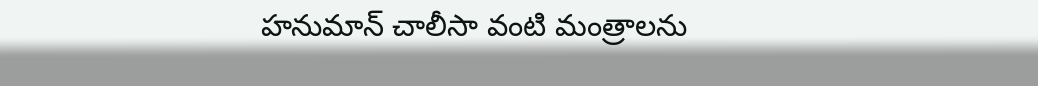హనుమాన్ చాలీసా వంటి మంత్రాలను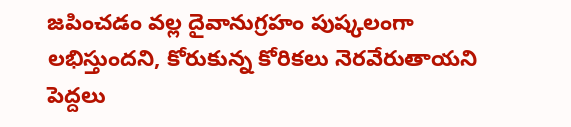జపించడం వల్ల దైవానుగ్రహం పుష్కలంగా లభిస్తుందని, కోరుకున్న కోరికలు నెరవేరుతాయని పెద్దలు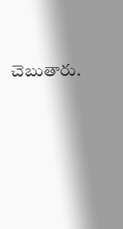చెబుతారు.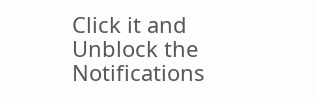Click it and Unblock the Notifications